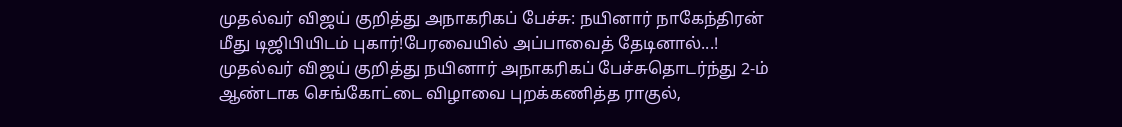முதல்வர் விஜய் குறித்து அநாகரிகப் பேச்சு: நயினார் நாகேந்திரன் மீது டிஜிபியிடம் புகார்!பேரவையில் அப்பாவைத் தேடினால்...! முதல்வர் விஜய் குறித்து நயினார் அநாகரிகப் பேச்சுதொடர்ந்து 2-ம் ஆண்டாக செங்கோட்டை விழாவை புறக்கணித்த ராகுல்,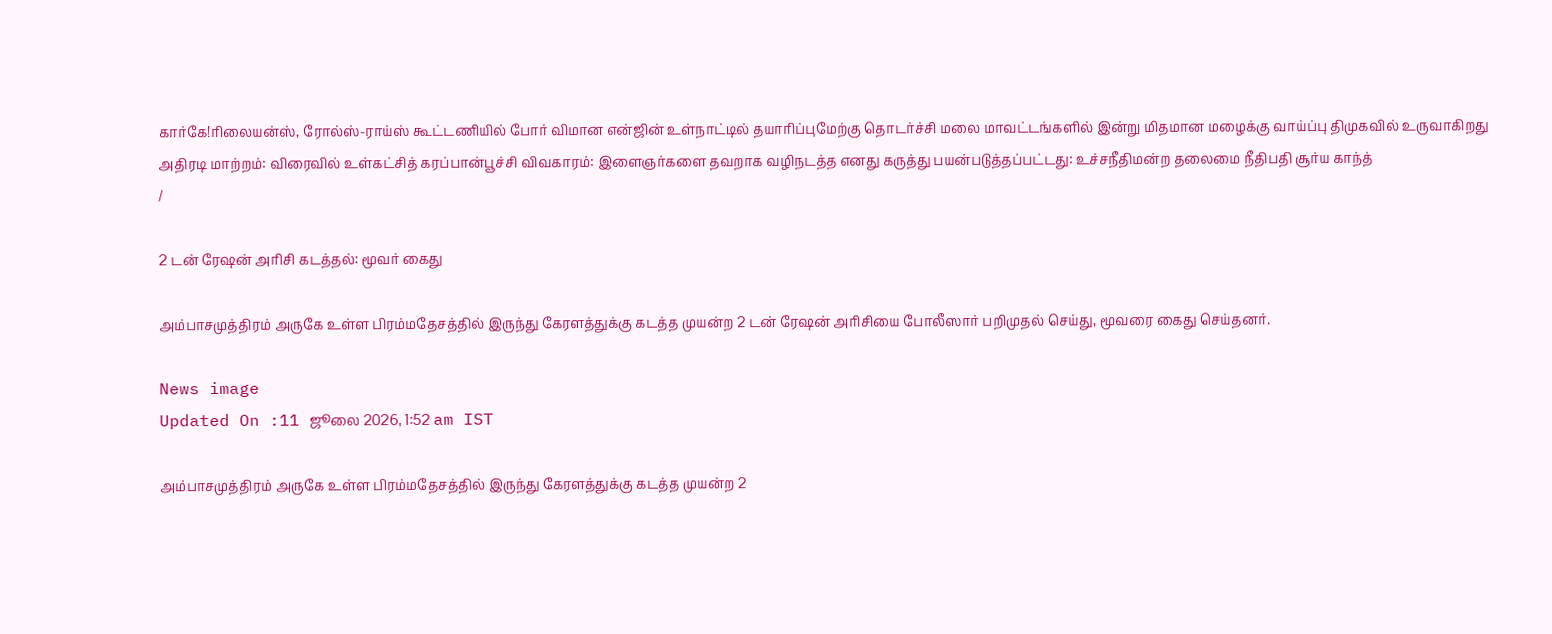கார்கே!ரிலையன்ஸ், ரோல்ஸ்-ராய்ஸ் கூட்டணியில் போர் விமான என்ஜின் உள்நாட்டில் தயாரிப்புமேற்கு தொடர்ச்சி மலை மாவட்டங்களில் இன்று மிதமான மழைக்கு வாய்ப்பு திமுகவில் உருவாகிறது அதிரடி மாற்றம்: விரைவில் உள்கட்சித் கரப்பான்பூச்சி விவகாரம்: இளைஞர்களை தவறாக வழிநடத்த எனது கருத்து பயன்படுத்தப்பட்டது: உச்சநீதிமன்ற தலைமை நீதிபதி சூர்ய காந்த்
/

2 டன் ரேஷன் அரிசி கடத்தல்: மூவர் கைது

அம்பாசமுத்திரம் அருகே உள்ள பிரம்மதேசத்தில் இருந்து கேரளத்துக்கு கடத்த முயன்ற 2 டன் ரேஷன் அரிசியை போலீஸார் பறிமுதல் செய்து, மூவரை கைது செய்தனர்.

News image
Updated On :11 ஜூலை 2026, 1:52 am IST

அம்பாசமுத்திரம் அருகே உள்ள பிரம்மதேசத்தில் இருந்து கேரளத்துக்கு கடத்த முயன்ற 2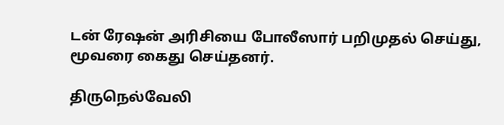டன் ரேஷன் அரிசியை போலீஸார் பறிமுதல் செய்து, மூவரை கைது செய்தனர்.

திருநெல்வேலி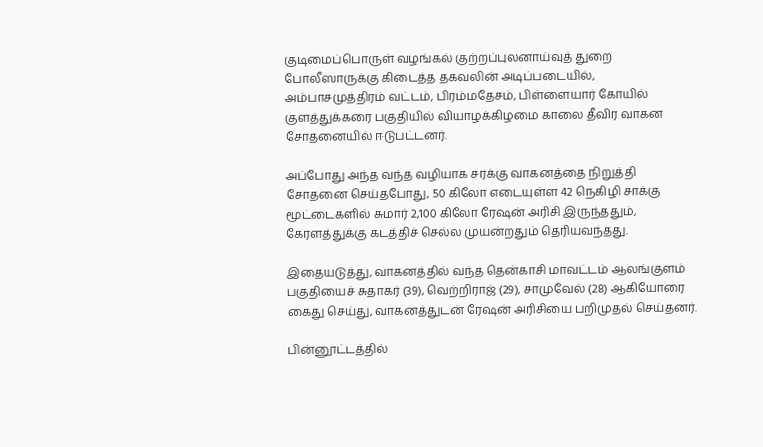குடிமைப்பொருள் வழங்கல் குற்றப்புலனாய்வுத் துறை போலீஸாருக்கு கிடைத்த தகவலின் அடிப்படையில், அம்பாசமுத்திரம் வட்டம், பிரம்மதேசம், பிள்ளையார் கோயில் குளத்துக்கரை பகுதியில் வியாழக்கிழமை காலை தீவிர வாகன சோதனையில் ஈடுபட்டனர்.

அப்போது அந்த வந்த வழியாக சரக்கு வாகனத்தை நிறுத்தி சோதனை செய்தபோது, 50 கிலோ எடையுள்ள 42 நெகிழி சாக்கு மூட்டைகளில் சுமார் 2,100 கிலோ ரேஷன் அரிசி இருந்ததும், கேரளத்துக்கு கடத்திச் செல்ல முயன்றதும் தெரியவந்தது.

இதையடுத்து, வாகனத்தில் வந்த தென்காசி மாவட்டம் ஆலங்குளம் பகுதியைச் சுதாகர் (39), வெற்றிராஜ் (29), சாமுவேல் (28) ஆகியோரை கைது செய்து, வாகனத்துடன் ரேஷன் அரிசியை பறிமுதல் செய்தனர்.

பின்னூட்டத்தில்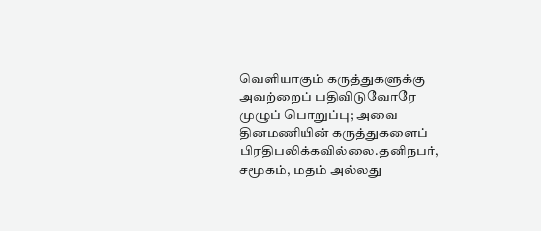வெளியாகும் கருத்துகளுக்கு அவற்றைப் பதிவிடுவோரே முழுப் பொறுப்பு; அவை தினமணியின் கருத்துகளைப் பிரதிபலிக்கவில்லை.தனிநபர், சமூகம், மதம் அல்லது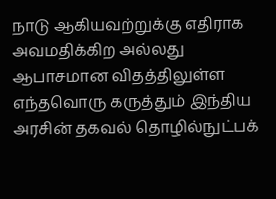நாடு ஆகியவற்றுக்கு எதிராக அவமதிக்கிற அல்லது ஆபாசமான விதத்திலுள்ள எந்தவொரு கருத்தும் இந்திய அரசின் தகவல் தொழில்நுட்பக்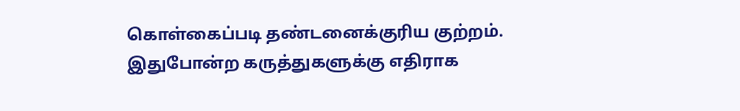கொள்கைப்படி தண்டனைக்குரிய குற்றம். இதுபோன்ற கருத்துகளுக்கு எதிராக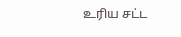உரிய சட்ட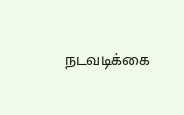நடவடிக்கை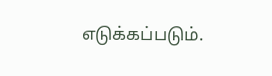எடுக்கப்படும்.